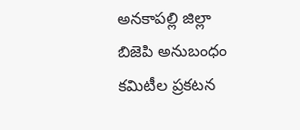అనకాపల్లి జిల్లా బిజెపి అనుబంధం కమిటీల ప్రకటన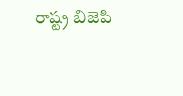రాష్ట్ర బిజెపి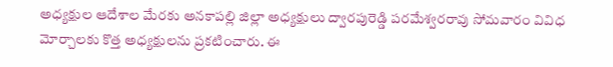అధ్యక్షుల ఆదేశాల మేరకు అనకాపల్లి జిల్లా అధ్యక్షులు ద్వారపురెడ్డి పరమేశ్వరరావు సోమవారం వివిధ మోర్చాలకు కొత్త అధ్యక్షులను ప్రకటించారు. ఈ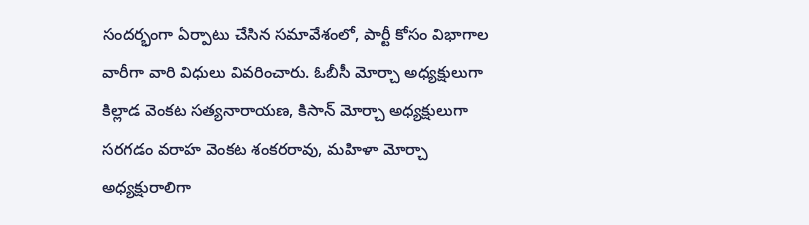సందర్భంగా ఏర్పాటు చేసిన సమావేశంలో, పార్టీ కోసం విభాగాల వారీగా వారి విధులు వివరించారు. ఓబీసీ మోర్చా అధ్యక్షులుగా కిల్లాడ వెంకట సత్యనారాయణ, కిసాన్ మోర్చా అధ్యక్షులుగా సరగడం వరాహ వెంకట శంకరరావు, మహిళా మోర్చా అధ్యక్షురాలిగా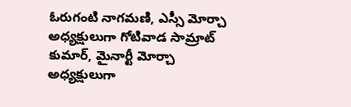ఓరుగంటి నాగమణి, ఎస్సీ మోర్చా అధ్యక్షులుగా గోటివాడ సామ్రాట్ కుమార్, మైనార్టీ మోర్చా అధ్యక్షులుగా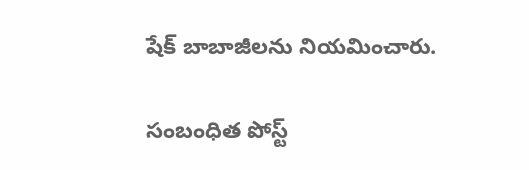షేక్ బాబాజీలను నియమించారు.

సంబంధిత పోస్ట్